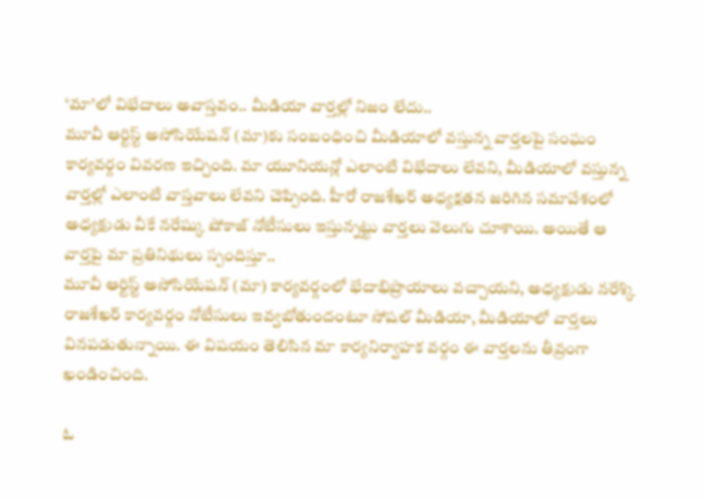‘మా’లో విభేదాలు అవాస్తవం.. మీడియా వార్తల్లో నిజం లేదు..
మూవీ ఆర్టిస్ట్ అసోసియేషన్ (మా)కు సంబంధించి మీడియాలో వస్తున్న వార్తలపై సంఘం కార్యవర్గం వివరణ ఇచ్చింది. మా యూనియన్లో ఎలాంటి విభేదాలు లేవని, మీడియాలో వస్తున్న వార్తల్లో ఎలాంటి వాస్తవాలు లేవని చెప్పింది. హీరో రాజశేఖర్ అధ్యక్షతన జరిగిన సమావేశంలో అధ్యక్షుడు వీకే నరేష్కు షోకాజ్ నోటీసులు ఇస్తున్నట్టు వార్తలు వెలుగు చూశాయి. అయితే ఆ వార్తపై మా ప్రతినిథులు స్పందిస్తూ..
మూవీ ఆర్టిస్ట్ అసోసియేషన్ (మా) కార్యవర్గంలో భేదాభిప్రాయాలు వచ్చాయని, అధ్యక్షుడు నరేశ్కి రాజశేఖర్ కార్యవర్గం నోటీసులు ఇవ్వబోతుందంటూ సోషల్ మీడియా, మీడియాలో వార్తలు వినపడుతున్నాయి. ఈ విషయం తెలిసిన మా కార్యనిర్వాహక వర్గం ఈ వార్తలను తీవ్రంగా ఖండించింది.

ఓ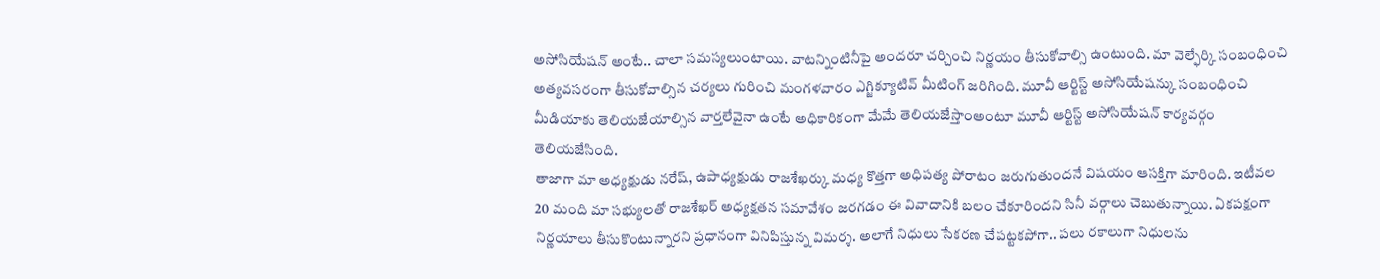అసోసియేషన్ అంటే.. చాలా సమస్యలుంటాయి. వాటన్నింటినీపై అందరూ చర్చించి నిర్ణయం తీసుకోవాల్సి ఉంటుంది. మా వెల్ఫేర్కి సంబంధించి అత్యవసరంగా తీసుకోవాల్సిన చర్యలు గురించి మంగళవారం ఎగ్జిక్యూటివ్ మీటింగ్ జరిగింది. మూవీ ఆర్టిస్ట్ అసోసియేషన్కు సంబంధించి మీడియాకు తెలియజేయాల్సిన వార్తలేవైనా ఉంటే అధికారికంగా మేమే తెలియజేస్తాంఅంటూ మూవీ ఆర్టిస్ట్ అసోసియేషన్ కార్యవర్గం తెలియజేసింది.
తాజాగా మా అధ్యక్షుడు నరేష్, ఉపాధ్యక్షుడు రాజశేఖర్కు మధ్య కొత్తగా అధిపత్య పోరాటం జరుగుతుందనే విషయం ఆసక్తిగా మారింది. ఇటీవల 20 మంది మా సభ్యులతో రాజశేఖర్ అధ్యక్షతన సమావేశం జరగడం ఈ వివాదానికి బలం చేకూరిందని సినీ వర్గాలు చెబుతున్నాయి. ఏకపక్షంగా నిర్ణయాలు తీసుకొంటున్నారని ప్రధానంగా వినిపిస్తున్న విమర్శ. అలాగే నిధులు సేకరణ చేపట్టకపోగా.. పలు రకాలుగా నిధులను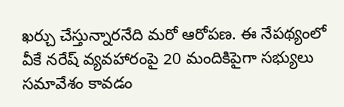ఖర్చు చేస్తున్నారనేది మరో ఆరోపణ. ఈ నేపథ్యంలో వీకే నరేష్ వ్యవహారంపై 20 మందికిపైగా సభ్యులు సమావేశం కావడం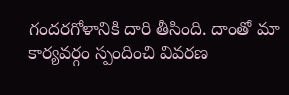గందరగోళానికి దారి తీసింది. దాంతో మా కార్యవర్గం స్పందించి వివరణ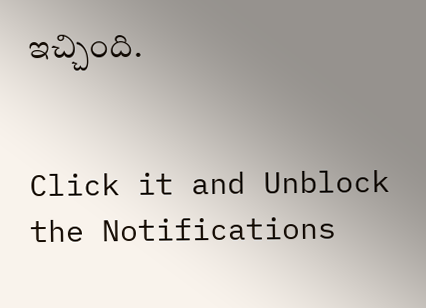ఇచ్చింది.


Click it and Unblock the Notifications